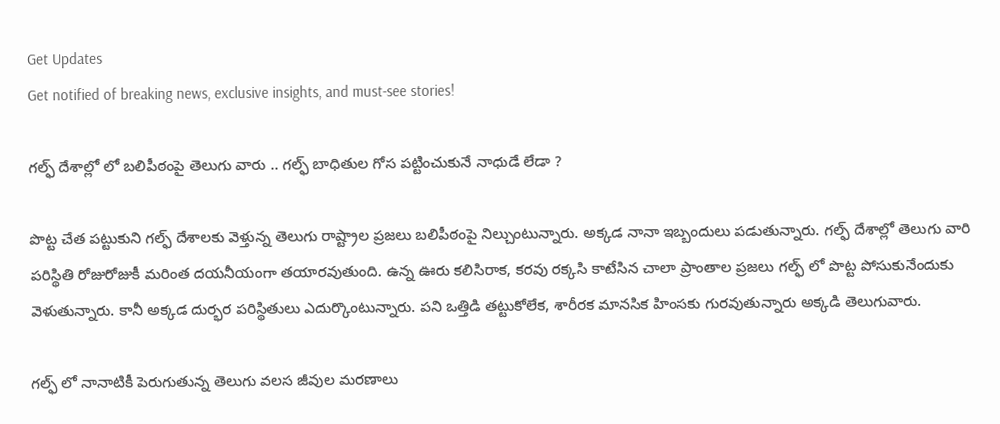Get Updates
Get notified of breaking news, exclusive insights, and must-see stories!

గల్ఫ్‌ దేశాల్లో లో బలిపీఠంపై తెలుగు వారు .. గల్ఫ్ బాధితుల గోస పట్టించుకునే నాధుడే లేడా ?

పొట్ట చేత పట్టుకుని గల్ఫ్ దేశాలకు వెళ్తున్న తెలుగు రాష్ట్రాల ప్రజలు బలిపీఠంపై నిల్చుంటున్నారు. అక్కడ నానా ఇబ్బందులు పడుతున్నారు. గల్ఫ్ దేశాల్లో తెలుగు వారి పరిస్థితి రోజురోజుకీ మరింత దయనీయంగా తయారవుతుంది. ఉన్న ఊరు కలిసిరాక, కరవు రక్కసి కాటేసిన చాలా ప్రాంతాల ప్రజలు గల్ఫ్ లో పొట్ట పోసుకునేందుకు వెళుతున్నారు. కానీ అక్కడ దుర్భర పరిస్థితులు ఎదుర్కొంటున్నారు. పని ఒత్తిడి తట్టుకోలేక, శారీరక మానసిక హింసకు గురవుతున్నారు అక్కడి తెలుగువారు.

గల్ఫ్ లో నానాటికీ పెరుగుతున్న తెలుగు వలస జీవుల మరణాలు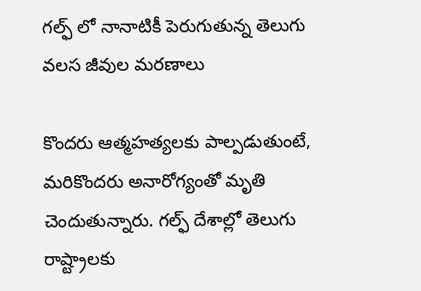గల్ఫ్ లో నానాటికీ పెరుగుతున్న తెలుగు వలస జీవుల మరణాలు

కొందరు ఆత్మహత్యలకు పాల్పడుతుంటే, మరికొందరు అనారోగ్యంతో మృతి చెందుతున్నారు. గల్ఫ్ దేశాల్లో తెలుగు రాష్ట్రాలకు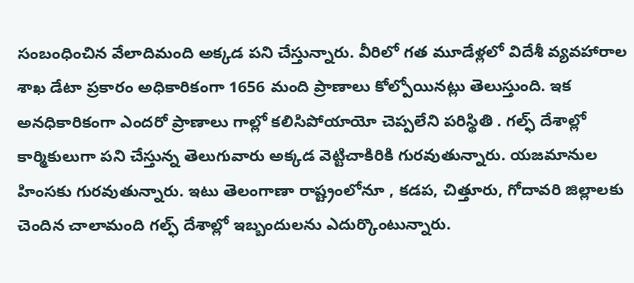సంబంధించిన వేలాదిమంది అక్కడ పని చేస్తున్నారు. వీరిలో గత మూడేళ్లలో విదేశీ వ్యవహారాల శాఖ డేటా ప్రకారం అధికారికంగా 1656 మంది ప్రాణాలు కోల్పోయినట్లు తెలుస్తుంది. ఇక అనధికారికంగా ఎందరో ప్రాణాలు గాల్లో కలిసిపోయాయో చెప్పలేని పరిస్థితి . గల్ఫ్ దేశాల్లో కార్మికులుగా పని చేస్తున్న తెలుగువారు అక్కడ వెట్టిచాకిరికి గురవుతున్నారు. యజమానుల హింసకు గురవుతున్నారు. ఇటు తెలంగాణా రాష్ట్రంలోనూ , కడప, చిత్తూరు, గోదావరి జిల్లాలకు చెందిన చాలామంది గల్ఫ్ దేశాల్లో ఇబ్బందులను ఎదుర్కొంటున్నారు.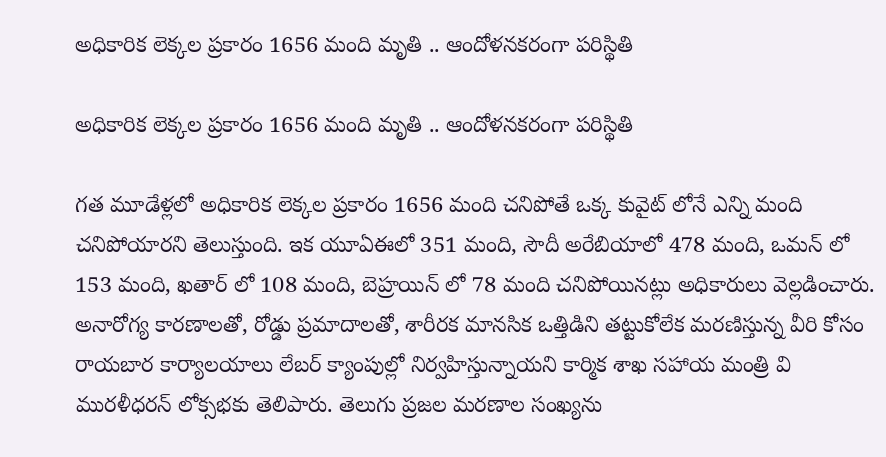అధికారిక లెక్కల ప్రకారం 1656 మంది మృతి .. ఆందోళనకరంగా పరిస్థితి

అధికారిక లెక్కల ప్రకారం 1656 మంది మృతి .. ఆందోళనకరంగా పరిస్థితి

గత మూడేళ్లలో అధికారిక లెక్కల ప్రకారం 1656 మంది చనిపోతే ఒక్క కువైట్ లోనే ఎన్ని మంది చనిపోయారని తెలుస్తుంది. ఇక యూఏఈలో 351 మంది, సౌదీ అరేబియాలో 478 మంది, ఒమన్ లో 153 మంది, ఖతార్ లో 108 మంది, బెహ్రయిన్ లో 78 మంది చనిపోయినట్లు అధికారులు వెల్లడించారు. అనారోగ్య కారణాలతో, రోడ్డు ప్రమాదాలతో, శారీరక మానసిక ఒత్తిడిని తట్టుకోలేక మరణిస్తున్న వీరి కోసం రాయబార కార్యాలయాలు లేబర్ క్యాంపుల్లో నిర్వహిస్తున్నాయని కార్మిక శాఖ సహాయ మంత్రి వి మురళీధరన్ లోక్సభకు తెలిపారు. తెలుగు ప్రజల మరణాల సంఖ్యను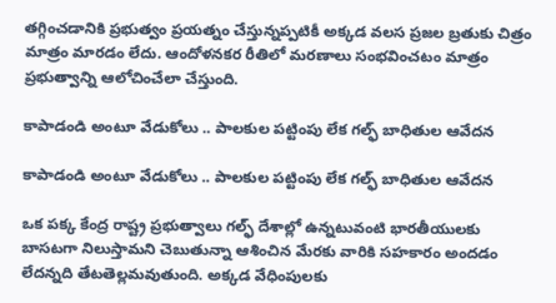తగ్గించడానికి ప్రభుత్వం ప్రయత్నం చేస్తున్నప్పటికీ అక్కడ వలస ప్రజల బ్రతుకు చిత్రం మాత్రం మారడం లేదు. ఆందోళనకర రీతిలో మరణాలు సంభవించటం మాత్రం ప్రభుత్వాన్ని ఆలోచించేలా చేస్తుంది.

కాపాడండి అంటూ వేడుకోలు .. పాలకుల పట్టింపు లేక గల్ఫ్ బాధితుల ఆవేదన

కాపాడండి అంటూ వేడుకోలు .. పాలకుల పట్టింపు లేక గల్ఫ్ బాధితుల ఆవేదన

ఒక పక్క కేంద్ర రాష్ట్ర ప్రభుత్వాలు గల్ఫ్ దేశాల్లో ఉన్నటువంటి భారతీయులకు బాసటగా నిలుస్తామని చెబుతున్నా ఆశించిన మేరకు వారికి సహకారం అందడం లేదన్నది తేటతెల్లమవుతుంది. అక్కడ వేధింపులకు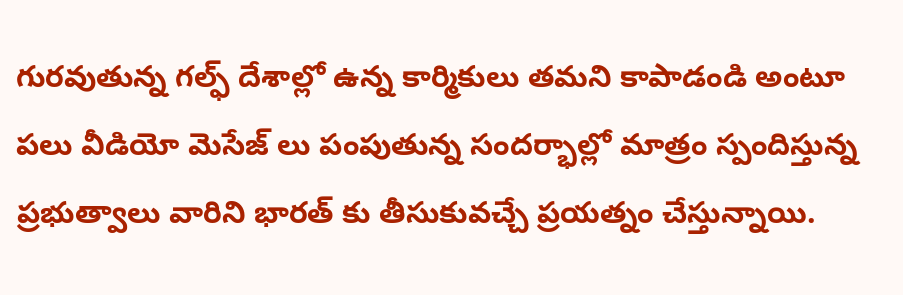గురవుతున్న గల్ఫ్ దేశాల్లో ఉన్న కార్మికులు తమని కాపాడండి అంటూ పలు వీడియో మెసేజ్ లు పంపుతున్న సందర్భాల్లో మాత్రం స్పందిస్తున్న ప్రభుత్వాలు వారిని భారత్ కు తీసుకువచ్చే ప్రయత్నం చేస్తున్నాయి.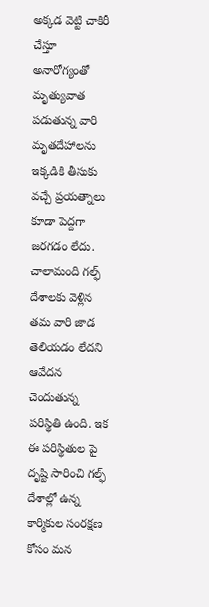అక్కడ వెట్టి చాకిరీ చేస్తూ అనారోగ్యంతో మృత్యువాత పడుతున్న వారి మృతదేహాలను ఇక్కడికి తీసుకు వచ్చే ప్రయత్నాలు కూడా పెద్దగా జరగడం లేదు. చాలామంది గల్ఫ్ దేశాలకు వెళ్లిన తమ వారి జాడ తెలియడం లేదని ఆవేదన చెందుతున్న పరిస్థితి ఉంది. ఇక ఈ పరిస్థితుల పై దృష్టి సారించి గల్ఫ్ దేశాల్లో ఉన్న కార్మికుల సంరక్షణ కోసం మన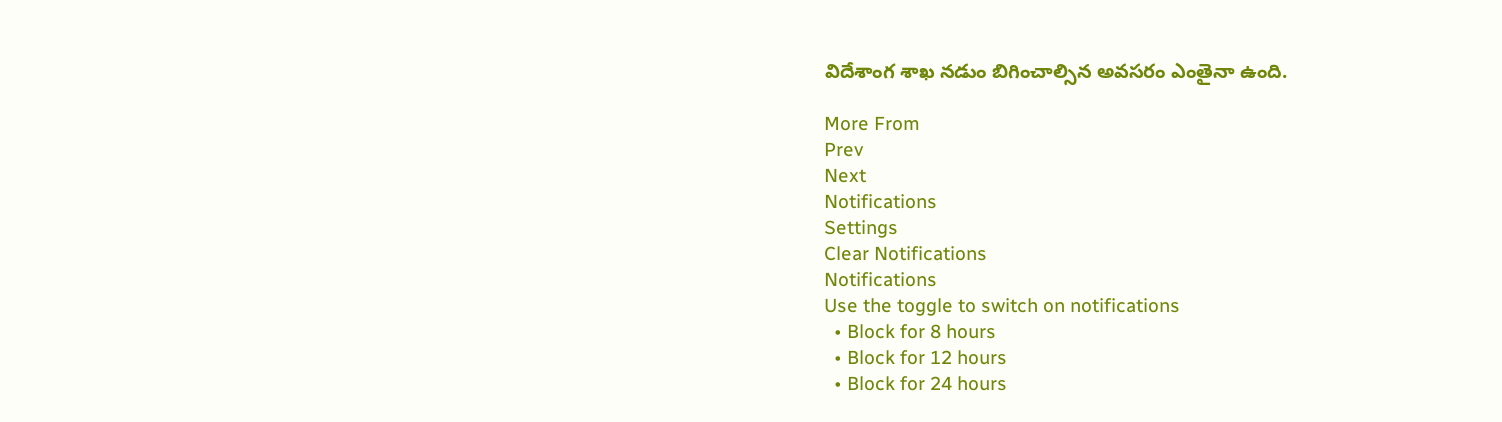విదేశాంగ శాఖ నడుం బిగించాల్సిన అవసరం ఎంతైనా ఉంది.

More From
Prev
Next
Notifications
Settings
Clear Notifications
Notifications
Use the toggle to switch on notifications
  • Block for 8 hours
  • Block for 12 hours
  • Block for 24 hours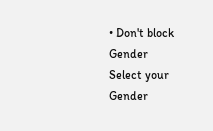• Don't block
Gender
Select your Gender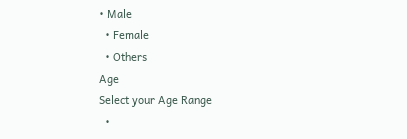• Male
  • Female
  • Others
Age
Select your Age Range
  •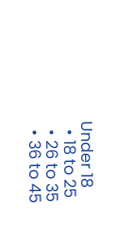Under 18
  • 18 to 25
  • 26 to 35
  • 36 to 45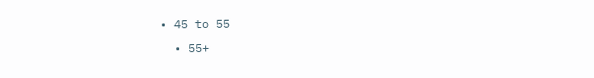• 45 to 55
  • 55+